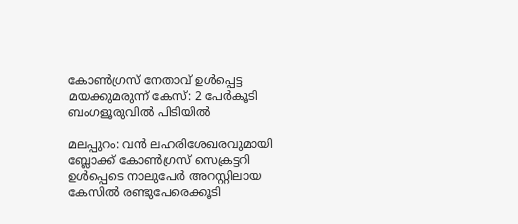കോൺഗ്രസ് നേതാവ് ഉൾപ്പെട്ട മയക്കുമരുന്ന് കേസ്: 2 പേർകൂടി ബംഗളൂരുവിൽ പിടിയിൽ

മലപ്പുറം: വൻ ലഹരിശേഖരവുമായി ബ്ലോക്ക് കോൺഗ്രസ് സെക്രട്ടറി ഉൾപ്പെടെ നാലുപേർ അറസ്റ്റിലായ കേസിൽ രണ്ടുപേരെക്കൂടി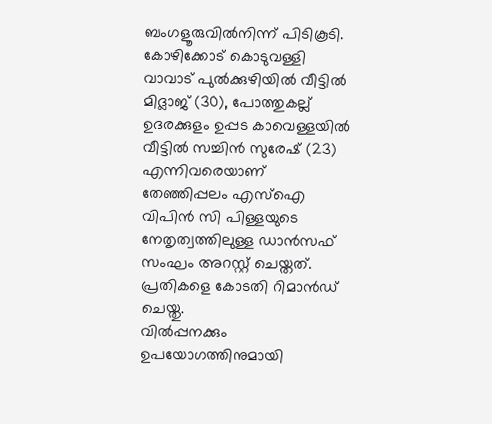ബംഗളൂരുവിൽനിന്ന് പിടികൂടി. കോഴിക്കോട് കൊടുവള്ളി വാവാട് പുൽക്കുഴിയിൽ വീട്ടിൽ മിദ്ലാജ് (30), പോത്തുകല്ല് ഉദരക്കുളം ഉപ്പട കാവെള്ളയിൽ വീട്ടിൽ സച്ചിൻ സുരേഷ് (23) എന്നിവരെയാണ് തേഞ്ഞിപ്പലം എസ്ഐ വിപിൻ സി പിള്ളയുടെ നേതൃത്വത്തിലുള്ള ഡാൻസഫ് സംഘം അറസ്റ്റ് ചെയ്തത്. പ്രതികളെ കോടതി റിമാൻഡ് ചെയ്തു.
വിൽപ്പനക്കും ഉപയോഗത്തിനുമായി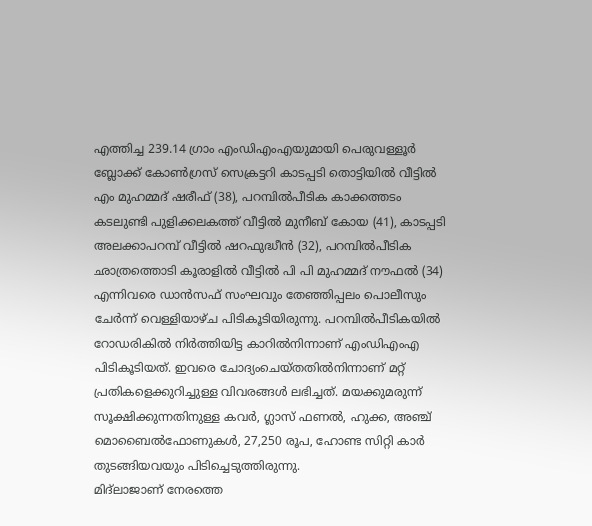എത്തിച്ച 239.14 ഗ്രാം എംഡിഎംഎയുമായി പെരുവള്ളൂർ ബ്ലോക്ക് കോൺഗ്രസ് സെക്രട്ടറി കാടപ്പടി തൊട്ടിയിൽ വീട്ടിൽ എം മുഹമ്മദ് ഷരീഫ് (38), പറമ്പിൽപീടിക കാക്കത്തടം കടലുണ്ടി പുളിക്കലകത്ത് വീട്ടിൽ മുനീബ് കോയ (41), കാടപ്പടി അലക്കാപറമ്പ് വീട്ടിൽ ഷറഫുദ്ധീൻ (32), പറമ്പിൽപീടിക ഛാത്രത്തൊടി കൂരാളിൽ വീട്ടിൽ പി പി മുഹമ്മദ് നൗഫൽ (34) എന്നിവരെ ഡാൻസഫ് സംഘവും തേഞ്ഞിപ്പലം പൊലീസും ചേർന്ന് വെള്ളിയാഴ്ച പിടികൂടിയിരുന്നു. പറമ്പിൽപീടികയിൽ റോഡരികിൽ നിർത്തിയിട്ട കാറിൽനിന്നാണ് എംഡിഎംഎ പിടികൂടിയത്. ഇവരെ ചോദ്യംചെയ്തതിൽനിന്നാണ് മറ്റ് പ്രതികളെക്കുറിച്ചുള്ള വിവരങ്ങൾ ലഭിച്ചത്. മയക്കുമരുന്ന് സൂക്ഷിക്കുന്നതിനുള്ള കവർ, ഗ്ലാസ് ഫണൽ, ഹുക്ക, അഞ്ച് മൊബൈൽഫോണുകൾ, 27,250 രൂപ, ഹോണ്ട സിറ്റി കാർ തുടങ്ങിയവയും പിടിച്ചെടുത്തിരുന്നു.
മിദ്ലാജാണ് നേരത്തെ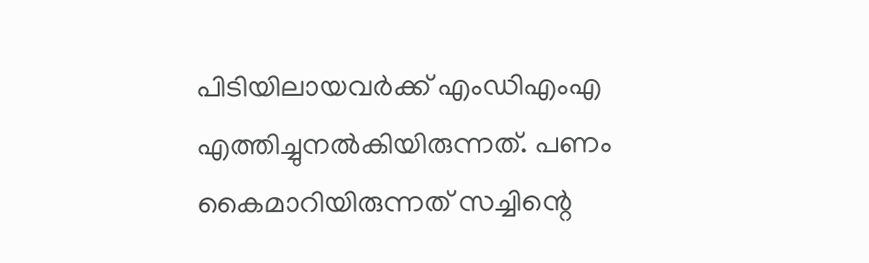പിടിയിലായവർക്ക് എംഡിഎംഎ എത്തിച്ചുനൽകിയിരുന്നത്. പണം കൈമാറിയിരുന്നത് സച്ചിന്റെ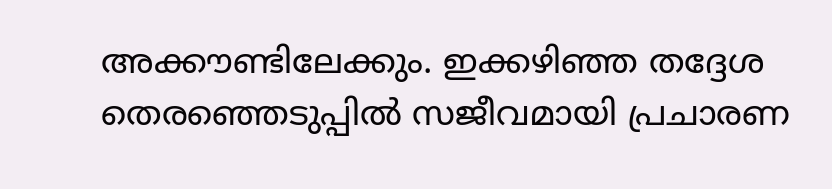അക്കൗണ്ടിലേക്കും. ഇക്കഴിഞ്ഞ തദ്ദേശ തെരഞ്ഞെടുപ്പിൽ സജീവമായി പ്രചാരണ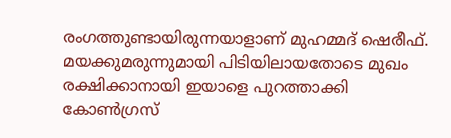രംഗത്തുണ്ടായിരുന്നയാളാണ് മുഹമ്മദ് ഷെരീഫ്. മയക്കുമരുന്നുമായി പിടിയിലായതോടെ മുഖം രക്ഷിക്കാനായി ഇയാളെ പുറത്താക്കി കോൺഗ്രസ്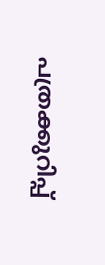പത്രക്കുറിപ്പ്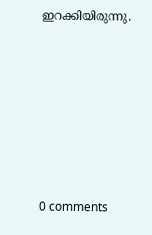ഇറക്കിയിരുന്നു.










0 comments